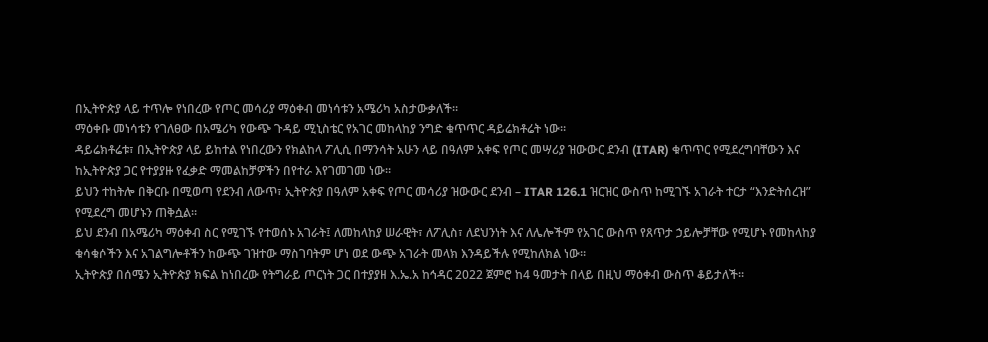በኢትዮጵያ ላይ ተጥሎ የነበረው የጦር መሳሪያ ማዕቀብ መነሳቱን አሜሪካ አስታውቃለች።
ማዕቀቡ መነሳቱን የገለፀው በአሜሪካ የውጭ ጉዳይ ሚኒስቴር የአገር መከላከያ ንግድ ቁጥጥር ዳይሬክቶሬት ነው።
ዳይሬክቶሬቱ፣ በኢትዮጵያ ላይ ይከተል የነበረውን የክልከላ ፖሊሲ በማንሳት አሁን ላይ በዓለም አቀፍ የጦር መሣሪያ ዝውውር ደንብ (ITAR) ቁጥጥር የሚደረግባቸውን እና ከኢትዮጵያ ጋር የተያያዙ የፈቃድ ማመልከቻዎችን በየተራ እየገመገመ ነው።
ይህን ተከትሎ በቅርቡ በሚወጣ የደንብ ለውጥ፣ ኢትዮጵያ በዓለም አቀፍ የጦር መሳሪያ ዝውውር ደንብ – ITAR 126.1 ዝርዝር ውስጥ ከሚገኙ አገራት ተርታ “እንድትሰረዝ” የሚደረግ መሆኑን ጠቅሷል።
ይህ ደንብ በአሜሪካ ማዕቀብ ስር የሚገኙ የተወሰኑ አገራት፤ ለመከላከያ ሠራዊት፣ ለፖሊስ፣ ለደህንነት እና ለሌሎችም የአገር ውስጥ የጸጥታ ኃይሎቻቸው የሚሆኑ የመከላከያ ቁሳቁሶችን እና አገልግሎቶችን ከውጭ ገዝተው ማስገባትም ሆነ ወደ ውጭ አገራት መላክ እንዳይችሉ የሚከለክል ነው።
ኢትዮጵያ በሰሜን ኢትዮጵያ ክፍል ከነበረው የትግራይ ጦርነት ጋር በተያያዘ እ.ኤ.አ ከኅዳር 2022 ጀምሮ ከ4 ዓመታት በላይ በዚህ ማዕቀብ ውስጥ ቆይታለች።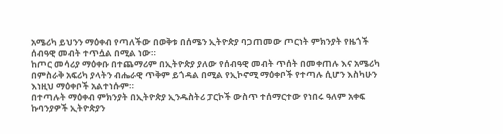አሜሪካ ይህንን ማዕቀብ የጣለችው በወቅቱ በሰሜን ኢትዮጵያ ባጋጠመው ጦርነት ምክንያት የዜጎች ሰብዓዊ መብት ተጥሷል በሚል ነው።
ከጦር መሳሪያ ማዕቀቡ በተጨማሪም በኢትዮጵያ ያለው የሰብዓዊ መብት ጥሰት በመቀጠሉ እና አሜሪካ በምስራቅ አፍሪካ ያላትን ብሔራዊ ጥቅም ይጎዳል በሚል የኢኮኖሚ ማዕቀቦች የተጣሉ ሲሆን እስካሁን እነዚህ ማዕቀቦች አልተነሱም።
በተጣሉት ማዕቀብ ምክንያት በኢትዮጵያ ኢንዱስትሪ ፓርኮች ውስጥ ተሰማርተው የነበሩ ዓለም አቀፍ ኩባንያዎች ኢትዮጵያን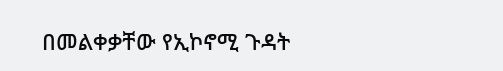በመልቀቃቸው የኢኮኖሚ ጉዳት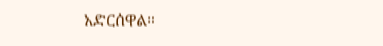አድርሰዋል።